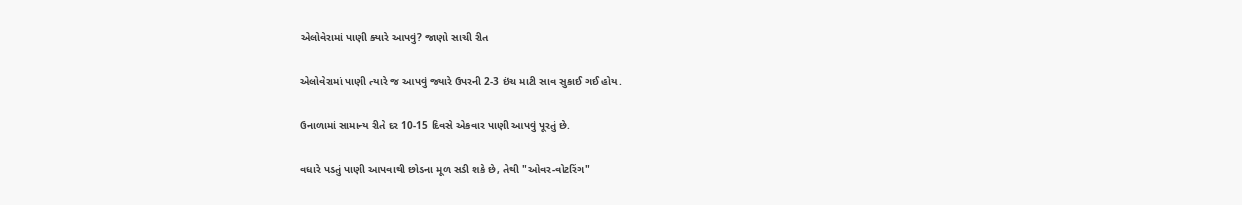એલોવેરામાં પાણી ક્યારે આપવું? જાણો સાચી રીત

એલોવેરામાં પાણી ત્યારે જ આપવું જ્યારે ઉપરની 2-3 ઇંચ માટી સાવ સુકાઈ ગઈ હોય.

ઉનાળામાં સામાન્ય રીતે દર 10-15 દિવસે એકવાર પાણી આપવું પૂરતું છે.

વધારે પડતું પાણી આપવાથી છોડના મૂળ સડી શકે છે, તેથી "ઓવર-વોટરિંગ"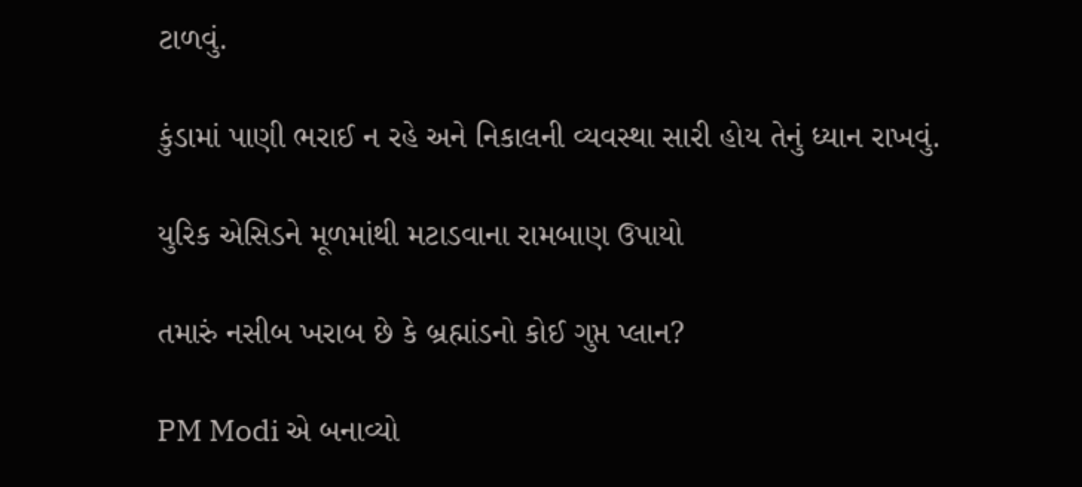ટાળવું.

કુંડામાં પાણી ભરાઈ ન રહે અને નિકાલની વ્યવસ્થા સારી હોય તેનું ધ્યાન રાખવું.

યુરિક એસિડને મૂળમાંથી મટાડવાના રામબાણ ઉપાયો

તમારું નસીબ ખરાબ છે કે બ્રહ્માંડનો કોઈ ગુપ્ત પ્લાન?

PM Modi એ બનાવ્યો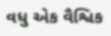વધુ એક વૈશ્વિક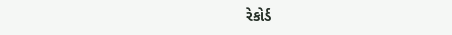રેકોર્ડ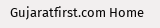Gujaratfirst.com Home